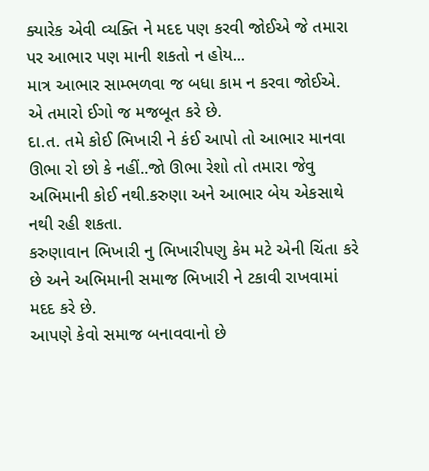ક્યારેક એવી વ્યક્તિ ને મદદ પણ કરવી જોઈએ જે તમારા પર આભાર પણ માની શકતો ન હોય...
માત્ર આભાર સામ્ભળવા જ બધા કામ ન કરવા જોઈએ.
એ તમારો ઈગો જ મજબૂત કરે છે.
દા.ત. તમે કોઈ ભિખારી ને કંઈ આપો તો આભાર માનવા ઊભા રો છો કે નહીં..જો ઊભા રેશો તો તમારા જેવુ અભિમાની કોઈ નથી.કરુણા અને આભાર બેય એકસાથે નથી રહી શકતા.
કરુણાવાન ભિખારી નુ ભિખારીપણુ કેમ મટે એની ચિંતા કરે છે અને અભિમાની સમાજ ભિખારી ને ટકાવી રાખવામાં મદદ કરે છે.
આપણે કેવો સમાજ બનાવવાનો છે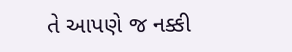તે આપણે જ નક્કી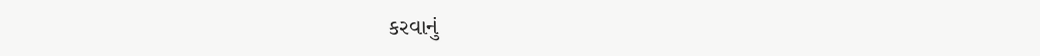કરવાનું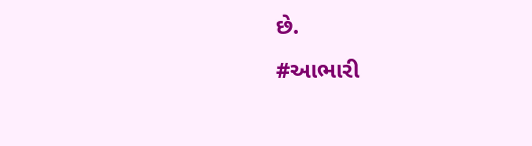છે.
#આભારી